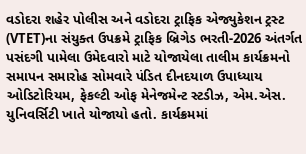વડોદરા શહેર પોલીસ અને વડોદરા ટ્રાફિક એજ્યુકેશન ટ્રસ્ટ (VTET)ના સંયુક્ત ઉપક્રમે ટ્રાફિક બ્રિગેડ ભરતી-2026 અંતર્ગત પસંદગી પામેલા ઉમેદવારો માટે યોજાયેલા તાલીમ કાર્યક્રમનો સમાપન સમારોહ સોમવારે પંડિત દીનદયાળ ઉપાધ્યાય ઓડિટોરિયમ, ફેકલ્ટી ઓફ મેનેજમેન્ટ સ્ટડીઝ, એમ.એસ. યુનિવર્સિટી ખાતે યોજાયો હતો. કાર્યક્રમમાં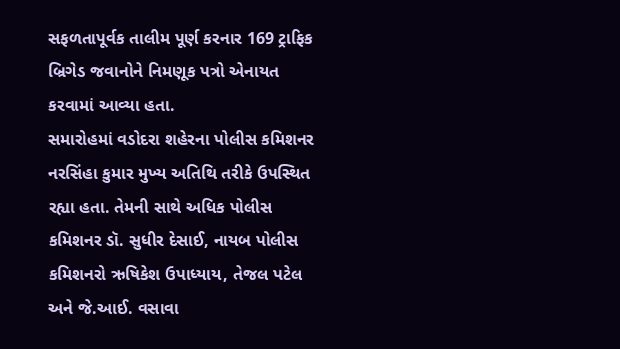સફળતાપૂર્વક તાલીમ પૂર્ણ કરનાર 169 ટ્રાફિક બ્રિગેડ જવાનોને નિમણૂક પત્રો એનાયત કરવામાં આવ્યા હતા.
સમારોહમાં વડોદરા શહેરના પોલીસ કમિશનર નરસિંહા કુમાર મુખ્ય અતિથિ તરીકે ઉપસ્થિત રહ્યા હતા. તેમની સાથે અધિક પોલીસ કમિશનર ડૉ. સુધીર દેસાઈ, નાયબ પોલીસ કમિશનરો ઋષિકેશ ઉપાધ્યાય, તેજલ પટેલ અને જે.આઈ. વસાવા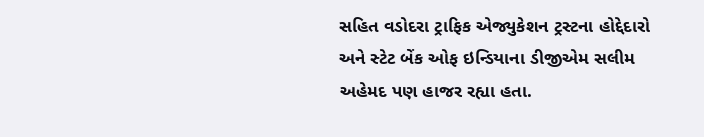સહિત વડોદરા ટ્રાફિક એજ્યુકેશન ટ્રસ્ટના હોદ્દેદારો અને સ્ટેટ બેંક ઓફ ઇન્ડિયાના ડીજીએમ સલીમ અહેમદ પણ હાજર રહ્યા હતા.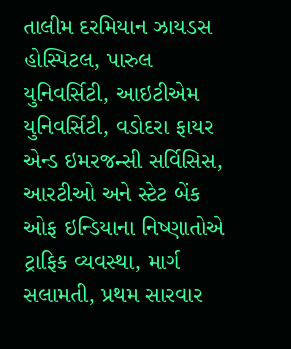તાલીમ દરમિયાન ઝાયડસ હોસ્પિટલ, પારુલ યુનિવર્સિટી, આઇટીએમ યુનિવર્સિટી, વડોદરા ફાયર એન્ડ ઇમરજન્સી સર્વિસિસ, આરટીઓ અને સ્ટેટ બેંક ઓફ ઇન્ડિયાના નિષ્ણાતોએ ટ્રાફિક વ્યવસ્થા, માર્ગ સલામતી, પ્રથમ સારવાર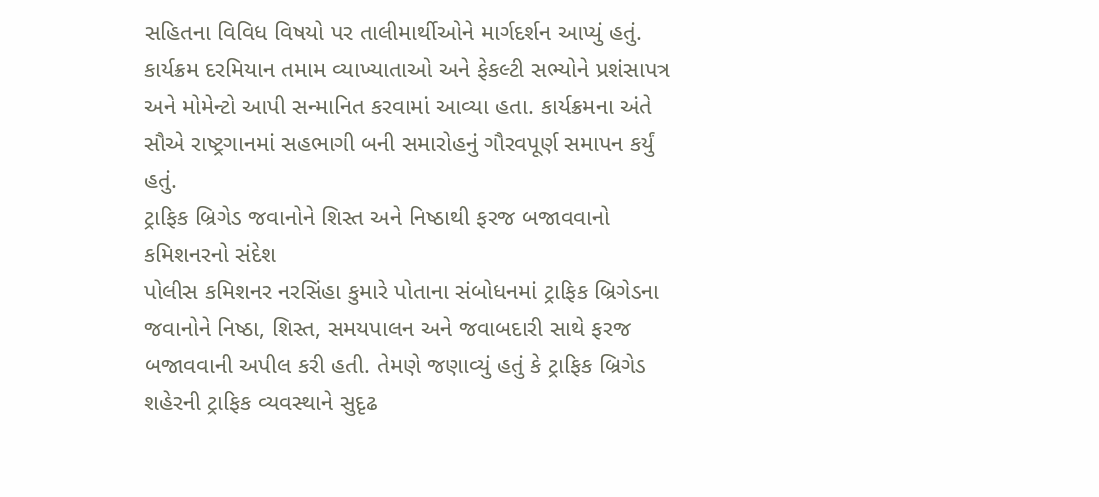સહિતના વિવિધ વિષયો પર તાલીમાર્થીઓને માર્ગદર્શન આપ્યું હતું. કાર્યક્રમ દરમિયાન તમામ વ્યાખ્યાતાઓ અને ફેકલ્ટી સભ્યોને પ્રશંસાપત્ર અને મોમેન્ટો આપી સન્માનિત કરવામાં આવ્યા હતા. કાર્યક્રમના અંતે સૌએ રાષ્ટ્રગાનમાં સહભાગી બની સમારોહનું ગૌરવપૂર્ણ સમાપન કર્યું હતું.
ટ્રાફિક બ્રિગેડ જવાનોને શિસ્ત અને નિષ્ઠાથી ફરજ બજાવવાનો કમિશનરનો સંદેશ
પોલીસ કમિશનર નરસિંહા કુમારે પોતાના સંબોધનમાં ટ્રાફિક બ્રિગેડના જવાનોને નિષ્ઠા, શિસ્ત, સમયપાલન અને જવાબદારી સાથે ફરજ બજાવવાની અપીલ કરી હતી. તેમણે જણાવ્યું હતું કે ટ્રાફિક બ્રિગેડ શહેરની ટ્રાફિક વ્યવસ્થાને સુદૃઢ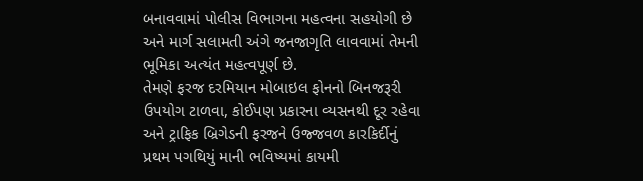બનાવવામાં પોલીસ વિભાગના મહત્વના સહયોગી છે અને માર્ગ સલામતી અંગે જનજાગૃતિ લાવવામાં તેમની ભૂમિકા અત્યંત મહત્વપૂર્ણ છે.
તેમણે ફરજ દરમિયાન મોબાઇલ ફોનનો બિનજરૂરી ઉપયોગ ટાળવા, કોઈપણ પ્રકારના વ્યસનથી દૂર રહેવા અને ટ્રાફિક બ્રિગેડની ફરજને ઉજ્જવળ કારકિર્દીનું પ્રથમ પગથિયું માની ભવિષ્યમાં કાયમી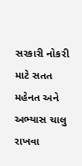સરકારી નોકરી માટે સતત મહેનત અને અભ્યાસ ચાલુ રાખવા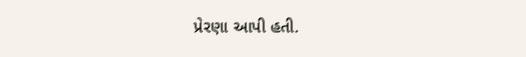પ્રેરણા આપી હતી.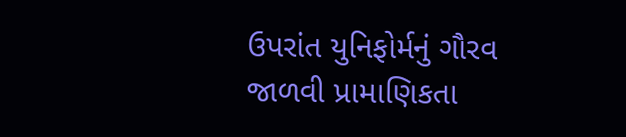ઉપરાંત યુનિફોર્મનું ગૌરવ જાળવી પ્રામાણિકતા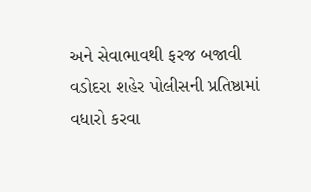અને સેવાભાવથી ફરજ બજાવી વડોદરા શહેર પોલીસની પ્રતિષ્ઠામાં વધારો કરવા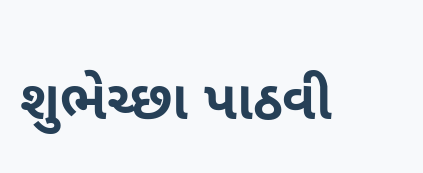શુભેચ્છા પાઠવી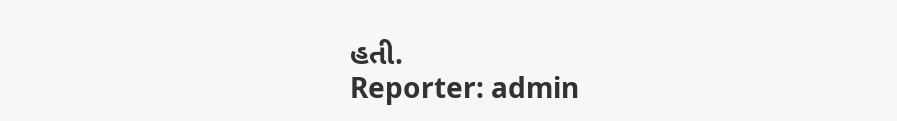હતી.
Reporter: admin